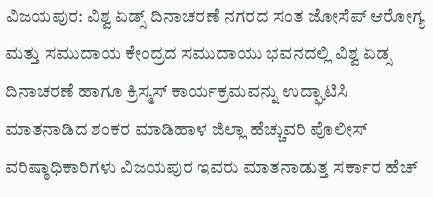ವಿಜಯಪುರ: ವಿಶ್ವ ಏಡ್ಸ್ ದಿನಾಚರಣೆ ನಗರದ ಸಂತ ಜೋಸೆಪ್ ಆರೋಗ್ಯ ಮತ್ತು ಸಮುದಾಯ ಕೇಂದ್ರದ ಸಮುದಾಯು ಭವನದಲ್ಲಿ ವಿಶ್ವ ಏಡ್ಸ ದಿನಾಚರಣೆ ಹಾಗೂ ಕ್ರಿಸ್ಮಸ್ ಕಾರ್ಯಕ್ರಮವನ್ನು ಉದ್ಘಾಟಿಸಿ ಮಾತನಾಡಿದ ಶಂಕರ ಮಾಡಿಹಾಳ ಜಿಲ್ಲಾ ಹೆಚ್ಚುವರಿ ಪೊಲೀಸ್ ವರಿಷ್ಠಾಧಿಕಾರಿಗಳು ವಿಜಯಪುರ ಇವರು ಮಾತನಾಡುತ್ತ ಸರ್ಕಾರ ಹೆಚ್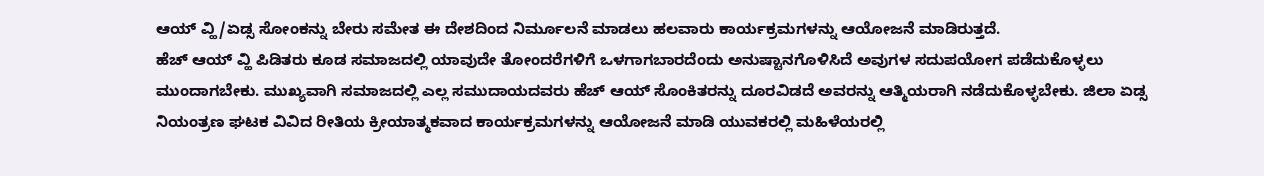ಆಯ್ ವ್ಹಿ/ಏಡ್ಸ ಸೋಂಕನ್ನು ಬೇರು ಸಮೇತ ಈ ದೇಶದಿಂದ ನಿರ್ಮೂಲನೆ ಮಾಡಲು ಹಲವಾರು ಕಾರ್ಯಕ್ರಮಗಳನ್ನು ಆಯೋಜನೆ ಮಾಡಿರುತ್ತದೆ.
ಹೆಚ್ ಆಯ್ ವ್ಹಿ ಪಿಡಿತರು ಕೂಡ ಸಮಾಜದಲ್ಲಿ ಯಾವುದೇ ತೋಂದರೆಗಳಿಗೆ ಒಳಗಾಗಬಾರದೆಂದು ಅನುಷ್ಟಾನಗೊಳಿಸಿದೆ ಅವುಗಳ ಸದುಪಯೋಗ ಪಡೆದುಕೊಳ್ಳಲು ಮುಂದಾಗಬೇಕು. ಮುಖ್ಯವಾಗಿ ಸಮಾಜದಲ್ಲಿ ಎಲ್ಲ ಸಮುದಾಯದವರು ಹೆಚ್ ಆಯ್ ಸೊಂಕಿತರನ್ನು ದೂರವಿಡದೆ ಅವರನ್ನು ಆತ್ಮಿಯರಾಗಿ ನಡೆದುಕೊಳ್ಳಬೇಕು. ಜಿಲಾ ಏಡ್ಸ ನಿಯಂತ್ರಣ ಘಟಕ ವಿವಿದ ರೀತಿಯ ಕ್ರೀಯಾತ್ಮಕವಾದ ಕಾರ್ಯಕ್ರಮಗಳನ್ನು ಆಯೋಜನೆ ಮಾಡಿ ಯುವಕರಲ್ಲಿ ಮಹಿಳೆಯರಲ್ಲಿ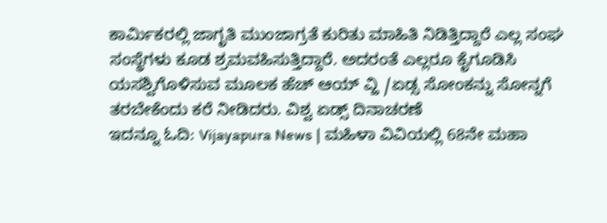ಕಾರ್ಮಿಕರಲ್ಲಿ ಜಾಗೃತಿ ಮುಂಜಾಗ್ರತೆ ಕುರಿತು ಮಾಹಿತಿ ನಿಡಿತ್ತಿದ್ದಾರೆ ಎಲ್ಲ ಸಂಘ ಸಂಸ್ಥೆಗಳು ಕೂಡ ಶ್ರಮವಹಿಸುತ್ತಿದ್ದಾರೆ. ಅದರಂತೆ ಎಲ್ಲರೂ ಕೈಗೂಡಿಸಿ ಯಸಶ್ವಿಗೊಳಿಸುವ ಮೂಲಕ ಹೆಚ್ ಆಯ್ ವ್ಹಿ /ಏಡ್ಸ ಸೋಂಕನ್ನು ಸೋನ್ನಗೆ ತರಬೇಕೆಂದು ಕರೆ ನೀಡಿದರು. ವಿಶ್ವ ಏಡ್ಸ್ ದಿನಾಚರಣೆ
ಇದನ್ನೂ ಓದಿ: Vijayapura News | ಮಹಿಳಾ ವಿವಿಯಲ್ಲಿ 68ನೇ ಮಹಾ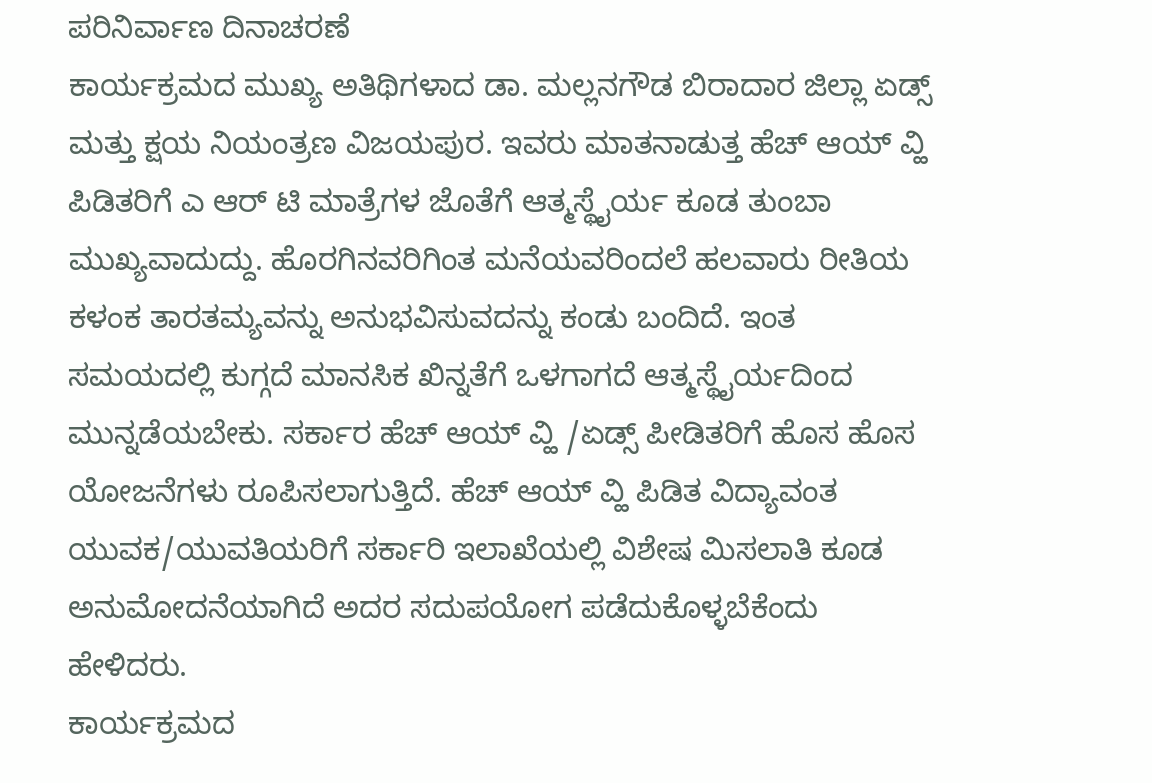ಪರಿನಿರ್ವಾಣ ದಿನಾಚರಣೆ
ಕಾರ್ಯಕ್ರಮದ ಮುಖ್ಯ ಅತಿಥಿಗಳಾದ ಡಾ. ಮಲ್ಲನಗೌಡ ಬಿರಾದಾರ ಜಿಲ್ಲಾ ಏಡ್ಸ್ ಮತ್ತು ಕ್ಷಯ ನಿಯಂತ್ರಣ ವಿಜಯಪುರ. ಇವರು ಮಾತನಾಡುತ್ತ ಹೆಚ್ ಆಯ್ ವ್ಹಿ ಪಿಡಿತರಿಗೆ ಎ ಆರ್ ಟಿ ಮಾತ್ರೆಗಳ ಜೊತೆಗೆ ಆತ್ಮಸ್ಥೈರ್ಯ ಕೂಡ ತುಂಬಾ ಮುಖ್ಯವಾದುದ್ದು. ಹೊರಗಿನವರಿಗಿಂತ ಮನೆಯವರಿಂದಲೆ ಹಲವಾರು ರೀತಿಯ ಕಳಂಕ ತಾರತಮ್ಯವನ್ನು ಅನುಭವಿಸುವದನ್ನು ಕಂಡು ಬಂದಿದೆ. ಇಂತ ಸಮಯದಲ್ಲಿ ಕುಗ್ಗದೆ ಮಾನಸಿಕ ಖಿನ್ನತೆಗೆ ಒಳಗಾಗದೆ ಆತ್ಮಸ್ಥೈರ್ಯದಿಂದ ಮುನ್ನಡೆಯಬೇಕು. ಸರ್ಕಾರ ಹೆಚ್ ಆಯ್ ವ್ಹಿ /ಏಡ್ಸ್ ಪೀಡಿತರಿಗೆ ಹೊಸ ಹೊಸ ಯೋಜನೆಗಳು ರೂಪಿಸಲಾಗುತ್ತಿದೆ. ಹೆಚ್ ಆಯ್ ವ್ಹಿ ಪಿಡಿತ ವಿದ್ಯಾವಂತ ಯುವಕ/ಯುವತಿಯರಿಗೆ ಸರ್ಕಾರಿ ಇಲಾಖೆಯಲ್ಲಿ ವಿಶೇಷ ಮಿಸಲಾತಿ ಕೂಡ ಅನುಮೋದನೆಯಾಗಿದೆ ಅದರ ಸದುಪಯೋಗ ಪಡೆದುಕೊಳ್ಳಬೆಕೆಂದು ಹೇಳಿದರು.
ಕಾರ್ಯಕ್ರಮದ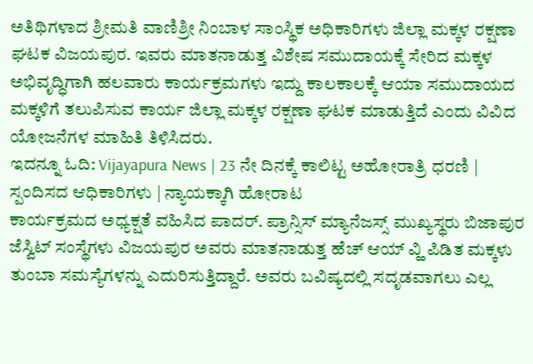ಅತಿಥಿಗಳಾದ ಶ್ರೀಮತಿ ವಾಣಿಶ್ರೀ ನಿಂಬಾಳ ಸಾಂಸ್ಥಿಕ ಅಧಿಕಾರಿಗಳು ಜಿಲ್ಲಾ ಮಕ್ಕಳ ರಕ್ಷಣಾ ಘಟಕ ವಿಜಯಪುರ. ಇವರು ಮಾತನಾಡುತ್ತ ವಿಶೇಷ ಸಮುದಾಯಕ್ಕೆ ಸೇರಿದ ಮಕ್ಕಳ ಅಭಿವೃದ್ಧಿಗಾಗಿ ಹಲವಾರು ಕಾರ್ಯಕ್ರಮಗಳು ಇದ್ದು ಕಾಲಕಾಲಕ್ಕೆ ಆಯಾ ಸಮುದಾಯದ ಮಕ್ಕಳಿಗೆ ತಲುಪಿಸುವ ಕಾರ್ಯ ಜಿಲ್ಲಾ ಮಕ್ಕಳ ರಕ್ಷಣಾ ಘಟಕ ಮಾಡುತ್ತಿದೆ ಎಂದು ವಿವಿದ ಯೋಜನೆಗಳ ಮಾಹಿತಿ ತಿಳಿಸಿದರು.
ಇದನ್ನೂ ಓದಿ: Vijayapura News | 23 ನೇ ದಿನಕ್ಕೆ ಕಾಲಿಟ್ಟ ಅಹೋರಾತ್ರಿ ಧರಣಿ | ಸ್ಪಂದಿಸದ ಆಧಿಕಾರಿಗಳು | ನ್ಯಾಯಕ್ಕಾಗಿ ಹೋರಾಟ
ಕಾರ್ಯಕ್ರಮದ ಅಧ್ಯಕ್ಷತೆ ವಹಿಸಿದ ಪಾದರ್. ಪ್ರಾನ್ಸಿಸ್ ಮ್ಯಾನೆಜಸ್ಸ್ ಮುಖ್ಯಸ್ಥರು ಬಿಜಾಪುರ ಜೆಸ್ವಿಟ್ ಸಂಸ್ಥೆಗಳು ವಿಜಯಪುರ ಅವರು ಮಾತನಾಡುತ್ತ ಹೆಚ್ ಆಯ್ ವ್ಹಿ ಪಿಡಿತ ಮಕ್ಕಳು ತುಂಬಾ ಸಮಸ್ಯೆಗಳನ್ನು ಎದುರಿಸುತ್ತಿದ್ದಾರೆ. ಅವರು ಬವಿಷ್ಯದಲ್ಲಿ ಸದೃಡವಾಗಲು ಎಲ್ಲ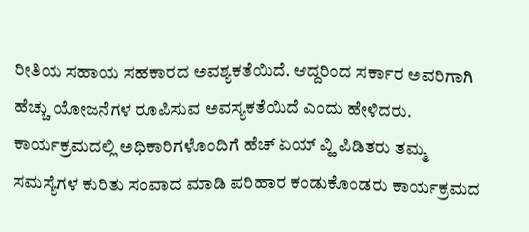ರೀತಿಯ ಸಹಾಯ ಸಹಕಾರದ ಅವಶ್ಯಕತೆಯಿದೆ. ಆದ್ದರಿಂದ ಸರ್ಕಾರ ಅವರಿಗಾಗಿ ಹೆಚ್ಚು ಯೋಜನೆಗಳ ರೂಪಿಸುವ ಅವಸ್ಯಕತೆಯಿದೆ ಎಂದು ಹೇಳಿದರು.
ಕಾರ್ಯಕ್ರಮದಲ್ಲಿ ಅಧಿಕಾರಿಗಳೊಂದಿಗೆ ಹೆಚ್ ಏಯ್ ವ್ಹಿ ಪಿಡಿತರು ತಮ್ಮ ಸಮಸ್ಯೆಗಳ ಕುರಿತು ಸಂವಾದ ಮಾಡಿ ಪರಿಹಾರ ಕಂಡುಕೊಂಡರು ಕಾರ್ಯಕ್ರಮದ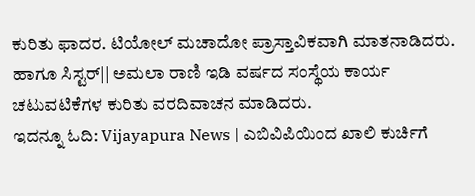ಕುರಿತು ಫಾದರ. ಟಿಯೋಲ್ ಮಚಾದೋ ಪ್ರಾಸ್ತಾವಿಕವಾಗಿ ಮಾತನಾಡಿದರು. ಹಾಗೂ ಸಿಸ್ಟರ್|| ಅಮಲಾ ರಾಣಿ ಇಡಿ ವರ್ಷದ ಸಂಸ್ಥೆಯ ಕಾರ್ಯ ಚಟುವಟಿಕೆಗಳ ಕುರಿತು ವರದಿವಾಚನ ಮಾಡಿದರು.
ಇದನ್ನೂ ಓದಿ: Vijayapura News | ಎಬಿವಿಪಿಯಿಂದ ಖಾಲಿ ಕುರ್ಚಿಗೆ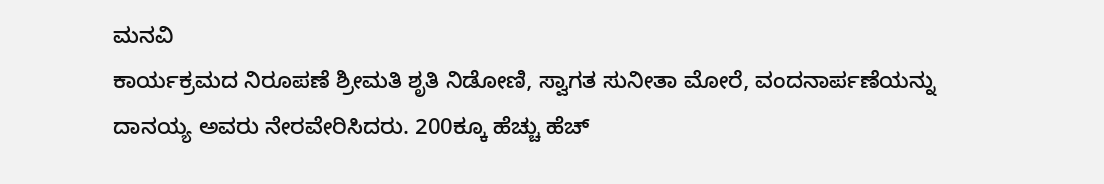ಮನವಿ
ಕಾರ್ಯಕ್ರಮದ ನಿರೂಪಣೆ ಶ್ರೀಮತಿ ಶೃತಿ ನಿಡೋಣಿ, ಸ್ವಾಗತ ಸುನೀತಾ ಮೋರೆ, ವಂದನಾರ್ಪಣೆಯನ್ನು ದಾನಯ್ಯ ಅವರು ನೇರವೇರಿಸಿದರು. 200ಕ್ಕೂ ಹೆಚ್ಚು ಹೆಚ್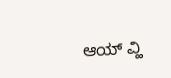ಆಯ್ ವ್ಹಿ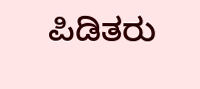ಪಿಡಿತರು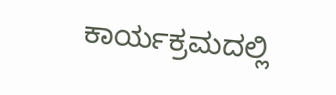ಕಾರ್ಯಕ್ರಮದಲ್ಲಿ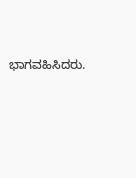ಭಾಗವಹಿಸಿದರು.